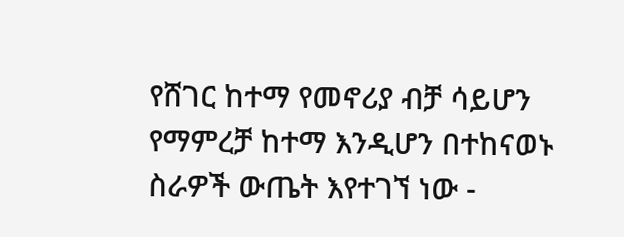የሸገር ከተማ የመኖሪያ ብቻ ሳይሆን የማምረቻ ከተማ እንዲሆን በተከናወኑ ስራዎች ውጤት እየተገኘ ነው -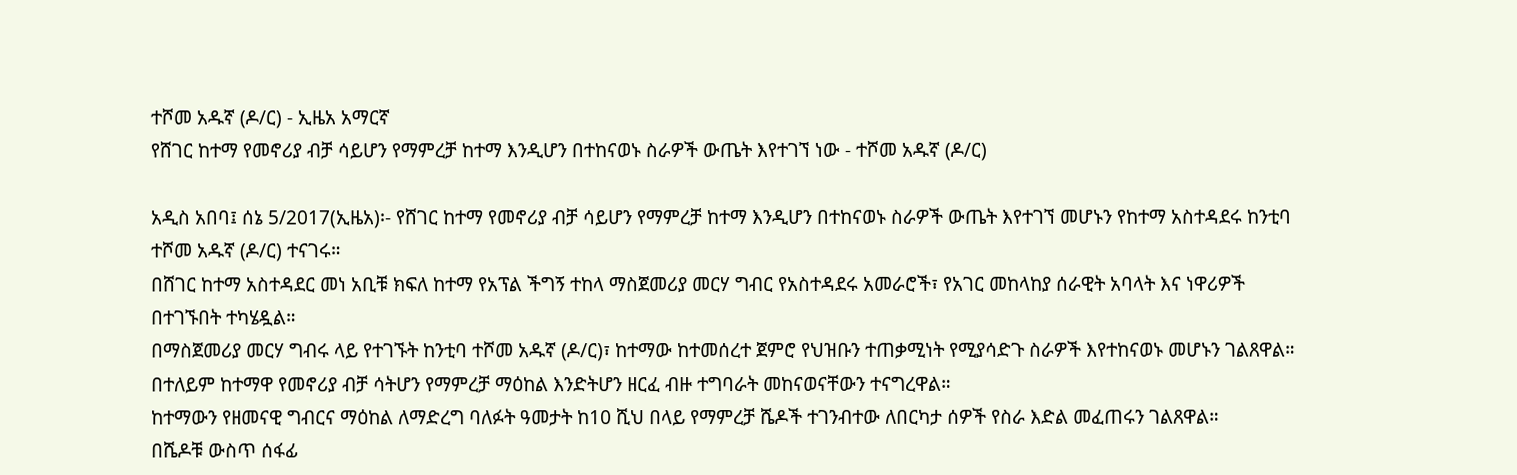ተሾመ አዱኛ (ዶ/ር) - ኢዜአ አማርኛ
የሸገር ከተማ የመኖሪያ ብቻ ሳይሆን የማምረቻ ከተማ እንዲሆን በተከናወኑ ስራዎች ውጤት እየተገኘ ነው - ተሾመ አዱኛ (ዶ/ር)

አዲስ አበባ፤ ሰኔ 5/2017(ኢዜአ)፡- የሸገር ከተማ የመኖሪያ ብቻ ሳይሆን የማምረቻ ከተማ እንዲሆን በተከናወኑ ስራዎች ውጤት እየተገኘ መሆኑን የከተማ አስተዳደሩ ከንቲባ ተሾመ አዱኛ (ዶ/ር) ተናገሩ።
በሸገር ከተማ አስተዳደር መነ አቢቹ ክፍለ ከተማ የአፕል ችግኝ ተከላ ማስጀመሪያ መርሃ ግብር የአስተዳደሩ አመራሮች፣ የአገር መከላከያ ሰራዊት አባላት እና ነዋሪዎች በተገኙበት ተካሄዷል።
በማስጀመሪያ መርሃ ግብሩ ላይ የተገኙት ከንቲባ ተሾመ አዱኛ (ዶ/ር)፣ ከተማው ከተመሰረተ ጀምሮ የህዝቡን ተጠቃሚነት የሚያሳድጉ ስራዎች እየተከናወኑ መሆኑን ገልጸዋል።
በተለይም ከተማዋ የመኖሪያ ብቻ ሳትሆን የማምረቻ ማዕከል እንድትሆን ዘርፈ ብዙ ተግባራት መከናወናቸውን ተናግረዋል።
ከተማውን የዘመናዊ ግብርና ማዕከል ለማድረግ ባለፉት ዓመታት ከ10 ሺህ በላይ የማምረቻ ሼዶች ተገንብተው ለበርካታ ሰዎች የስራ እድል መፈጠሩን ገልጸዋል።
በሼዶቹ ውስጥ ሰፋፊ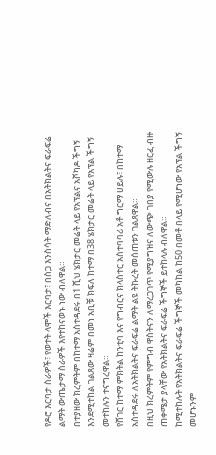የዶሮ እርባታ ስራዎች፣ የወተት ላሞች እርባታ፣ በስጋ እንስሳት ማድለብና በአትክልትና ፍራፍሬ ልማት ውጤታማ ስራዎች እየተከናወኑ ነው ብለዋል።
በተያዘው ክረምትም በከተማ አስተዳደሩ በ1 ሺህ ሄክታር መሬት ላይ የአፕልና አቮካዶ ችግኝ እንደሚተከል ገልጸው ዛሬም በመነ አቢቹ ክፍለ ከተማ በ38 ሄክታር መሬት ላይ የአፕል ችግኝ መተከሉን ተናግረዋል።
የሸገር ከተማ ምክትል ከንቲባ እና የግብርና ክላስተር አስተባባሪ አቶ ግርማ ሀይሉ፣ በከተማ አስተዳደሩ ለአትክልትና ፍራፍሬ ልማት ልዩ ትኩረት መሰጠቱን ገልጸዋል።
በዚህ ክረምትም የምግብ ዋስትናን ለማረጋገጥ የሚያግዝና ለውጭ ገበያ የሚውሉ ዘርፈ ብዙ ጠቀሜታ ያላቸው የአትክልትና ፍራፍሬ ችግኞች ይተከላሉ ብለዋል።
ከሚተከሉት የአትክልትና ፍራፍሬ ችግኞች መካከል ከ50 በመቶ በላይ የሚሆነው የአፕል ችግኝ መሆኑንም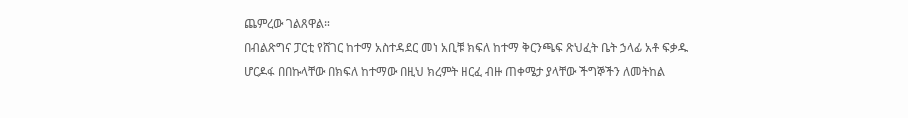ጨምረው ገልጸዋል።
በብልጽግና ፓርቲ የሸገር ከተማ አስተዳደር መነ አቢቹ ክፍለ ከተማ ቅርንጫፍ ጽህፈት ቤት ኃላፊ አቶ ፍቃዱ ሆርዶፋ በበኩላቸው በክፍለ ከተማው በዚህ ክረምት ዘርፈ ብዙ ጠቀሜታ ያላቸው ችግኞችን ለመትከል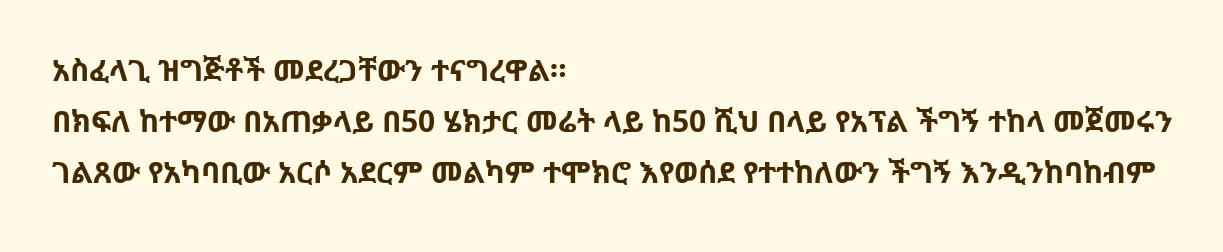አስፈላጊ ዝግጅቶች መደረጋቸውን ተናግረዋል።
በክፍለ ከተማው በአጠቃላይ በ50 ሄክታር መሬት ላይ ከ50 ሺህ በላይ የአፕል ችግኝ ተከላ መጀመሩን ገልጸው የአካባቢው አርሶ አደርም መልካም ተሞክሮ እየወሰደ የተተከለውን ችግኝ እንዲንከባከብም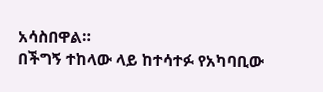አሳስበዋል።
በችግኝ ተከላው ላይ ከተሳተፉ የአካባቢው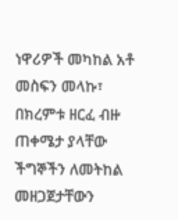ነዋሪዎች መካከል አቶ መስፍን መላኩ፣ በክረምቱ ዘርፈ ብዙ ጠቀሜታ ያላቸው ችግኞችን ለመትከል መዘጋጀታቸውን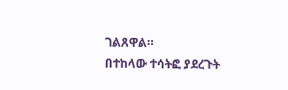ገልጸዋል።
በተከላው ተሳትፎ ያደረጉት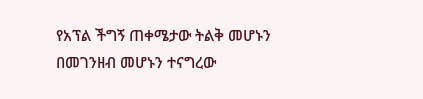የአፕል ችግኝ ጠቀሜታው ትልቅ መሆኑን በመገንዘብ መሆኑን ተናግረው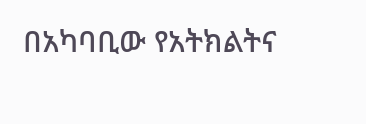በአካባቢው የአትክልትና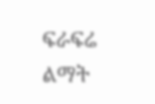ፍራፍሬ ልማት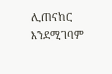ሊጠናከር እንደሚገባም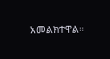አመልክተዋል።